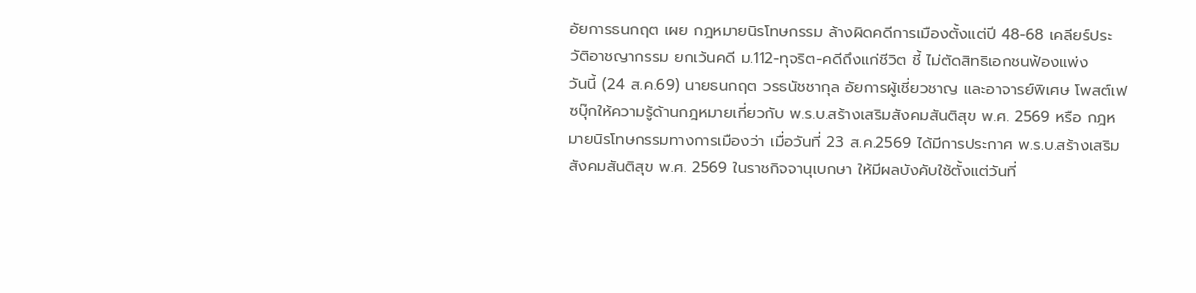อัยการธนกฤต เผย กฎหมายนิรโทษกรรม ล้างผิดคดีการเมืองตั้งแต่ปี 48-68 เคลียร์ประวัติอาชญากรรม ยกเว้นคดี ม.112-ทุจริต-คดีถึงแก่ชีวิต ชี้ ไม่ตัดสิทธิเอกชนฟ้องแพ่ง
วันนี้ (24 ส.ค.69) นายธนกฤต วรธนัชชากุล อัยการผู้เชี่ยวชาญ และอาจารย์พิเศษ โพสต์เฟซบุ๊กให้ความรู้ด้านกฎหมายเกี่ยวกับ พ.ร.บ.สร้างเสริมสังคมสันติสุข พ.ศ. 2569 หรือ กฎหมายนิรโทษกรรมทางการเมืองว่า เมื่อวันที่ 23 ส.ค.2569 ได้มีการประกาศ พ.ร.บ.สร้างเสริมสังคมสันติสุข พ.ศ. 2569 ในราชกิจจานุเบกษา ให้มีผลบังคับใช้ตั้งแต่วันที่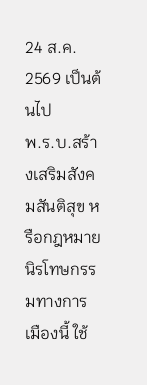24 ส.ค. 2569 เป็นต้นไป
พ.ร.บ.สร้างเสริมสังคมสันติสุข หรือกฎหมายนิรโทษกรรมทางการเมืองนี้ ใช้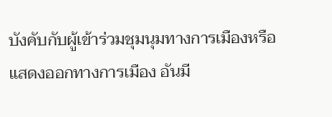บังคับกับผู้เข้าร่วมชุมนุมทางการเมืองหรือแสดงออกทางการเมือง อันมี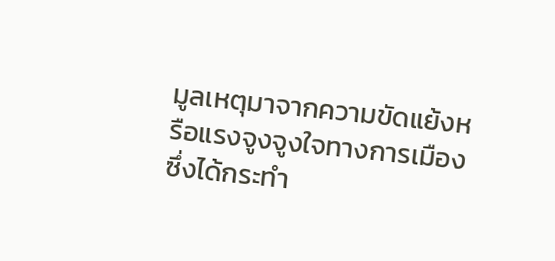มูลเหตุมาจากความขัดแย้งหรือแรงจูงจูงใจทางการเมือง ซึ่งได้กระทำ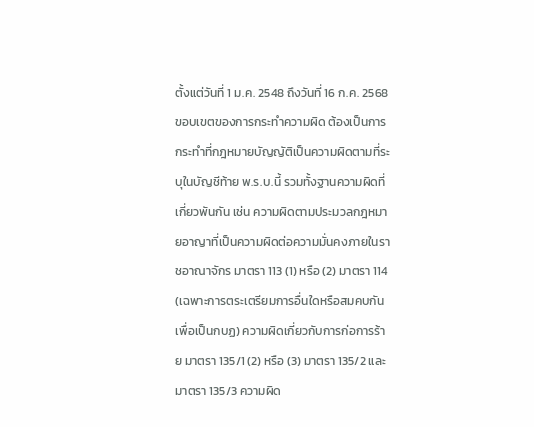ตั้งแต่วันที่ 1 ม.ค. 2548 ถึงวันที่ 16 ก.ค. 2568
ขอบเขตของการกระทำความผิด ต้องเป็นการกระทำที่กฎหมายบัญญัติเป็นความผิดตามที่ระบุในบัญชีท้าย พ.ร.บ.นี้ รวมทั้งฐานความผิดที่เกี่ยวพันกัน เช่น ความผิดตามประมวลกฎหมายอาญาที่เป็นความผิดต่อความมั่นคงภายในราชอาณาจักร มาตรา 113 (1) หรือ (2) มาตรา 114 (เฉพาะการตระเตรียมการอื่นใดหรือสมคบกันเพื่อเป็นกบฏ) ความผิดเกี่ยวกับการก่อการร้าย มาตรา 135/1 (2) หรือ (3) มาตรา 135/2 และมาตรา 135/3 ความผิด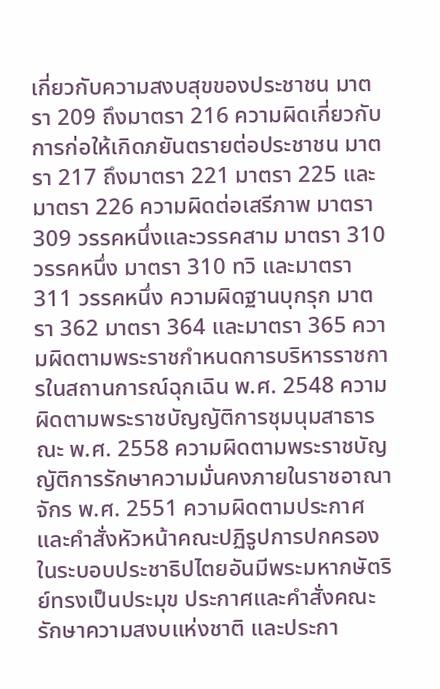เกี่ยวกับความสงบสุขของประชาชน มาตรา 209 ถึงมาตรา 216 ความผิดเกี่ยวกับการก่อให้เกิดภยันตรายต่อประชาชน มาตรา 217 ถึงมาตรา 221 มาตรา 225 และมาตรา 226 ความผิดต่อเสรีภาพ มาตรา 309 วรรคหนึ่งและวรรคสาม มาตรา 310วรรคหนึ่ง มาตรา 310 ทวิ และมาตรา 311 วรรคหนึ่ง ความผิดฐานบุกรุก มาตรา 362 มาตรา 364 และมาตรา 365 ความผิดตามพระราชกำหนดการบริหารราชการในสถานการณ์ฉุกเฉิน พ.ศ. 2548 ความผิดตามพระราชบัญญัติการชุมนุมสาธารณะ พ.ศ. 2558 ความผิดตามพระราชบัญญัติการรักษาความมั่นคงภายในราชอาณาจักร พ.ศ. 2551 ความผิดตามประกาศและคำสั่งหัวหน้าคณะปฏิรูปการปกครองในระบอบประชาธิปไตยอันมีพระมหากษัตริย์ทรงเป็นประมุข ประกาศและคำสั่งคณะรักษาความสงบแห่งชาติ และประกา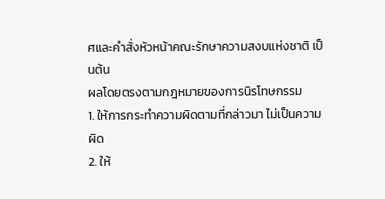ศและคำสั่งหัวหน้าคณะรักษาความสงบแห่งชาติ เป็นต้น
ผลโดยตรงตามกฎหมายของการนิรโทษกรรม
1. ให้การกระทำความผิดตามที่กล่าวมา ไม่เป็นความผิด
2. ให้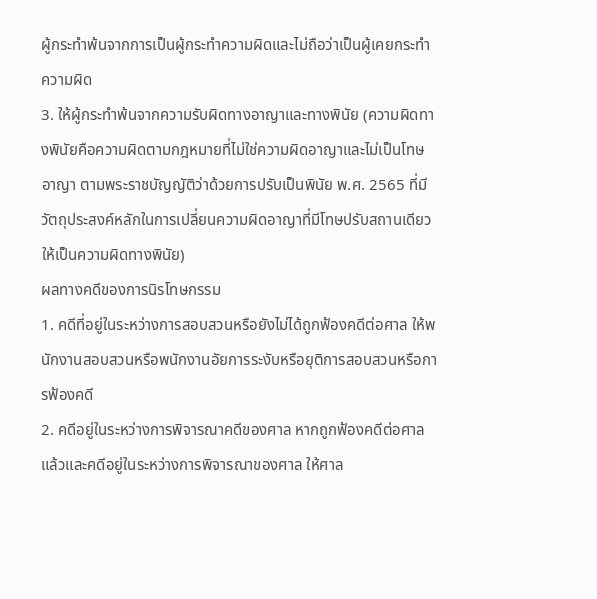ผู้กระทำพ้นจากการเป็นผู้กระทำความผิดและไม่ถือว่าเป็นผู้เคยกระทำความผิด
3. ให้ผู้กระทำพ้นจากความรับผิดทางอาญาและทางพินัย (ความผิดทางพินัยคือความผิดตามกฎหมายที่ไม่ใช่ความผิดอาญาและไม่เป็นโทษอาญา ตามพระราชบัญญัติว่าด้วยการปรับเป็นพินัย พ.ศ. 2565 ที่มีวัตถุประสงค์หลักในการเปลี่ยนความผิดอาญาที่มีโทษปรับสถานเดียวให้เป็นความผิดทางพินัย)
ผลทางคดีของการนิรโทษกรรม
1. คดีที่อยู่ในระหว่างการสอบสวนหรือยังไม่ได้ถูกฟ้องคดีต่อศาล ให้พนักงานสอบสวนหรือพนักงานอัยการระงับหรือยุติการสอบสวนหรือการฟ้องคดี
2. คดีอยู่ในระหว่างการพิจารณาคดีของศาล หากถูกฟ้องคดีต่อศาลแล้วและคดีอยู่ในระหว่างการพิจารณาของศาล ให้ศาล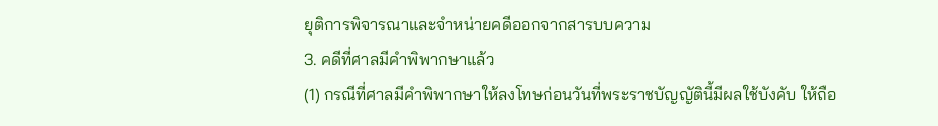ยุติการพิจารณาและจำหน่ายคดีออกจากสารบบความ
3. คดีที่ศาลมีคำพิพากษาแล้ว
(1) กรณีที่ศาลมีคำพิพากษาให้ลงโทษก่อนวันที่พระราชบัญญัตินี้มีผลใช้บังคับ ให้ถือ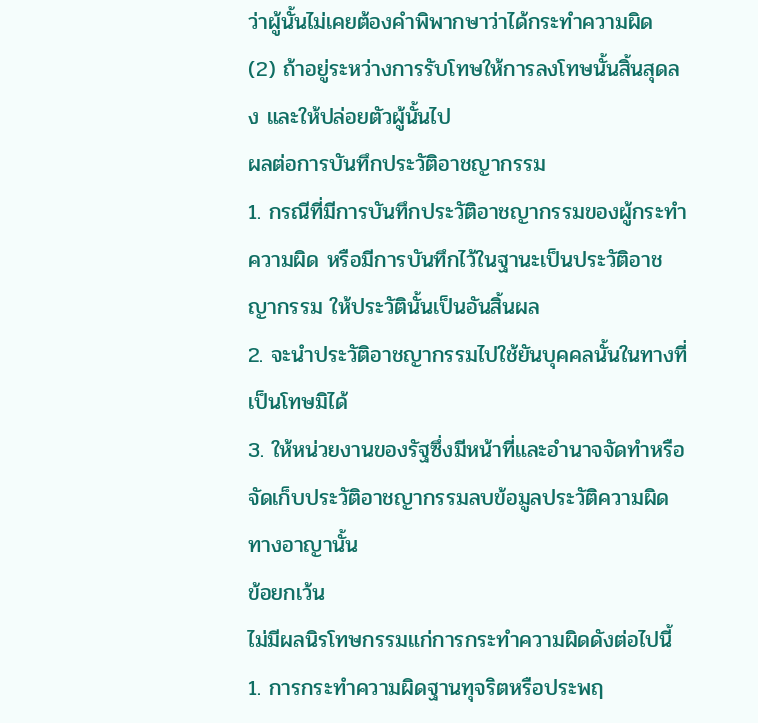ว่าผู้นั้นไม่เคยต้องคำพิพากษาว่าได้กระทำความผิด
(2) ถ้าอยู่ระหว่างการรับโทษให้การลงโทษนั้นสิ้นสุดลง และให้ปล่อยตัวผู้นั้นไป
ผลต่อการบันทึกประวัติอาชญากรรม
1. กรณีที่มีการบันทึกประวัติอาชญากรรมของผู้กระทำความผิด หรือมีการบันทึกไว้ในฐานะเป็นประวัติอาชญากรรม ให้ประวัตินั้นเป็นอันสิ้นผล
2. จะนำประวัติอาชญากรรมไปใช้ยันบุคคลนั้นในทางที่เป็นโทษมิได้
3. ให้หน่วยงานของรัฐซึ่งมีหน้าที่และอำนาจจัดทำหรือจัดเก็บประวัติอาชญากรรมลบข้อมูลประวัติความผิดทางอาญานั้น
ข้อยกเว้น
ไม่มีผลนิรโทษกรรมแก่การกระทำความผิดดังต่อไปนี้
1. การกระทำความผิดฐานทุจริตหรือประพฤ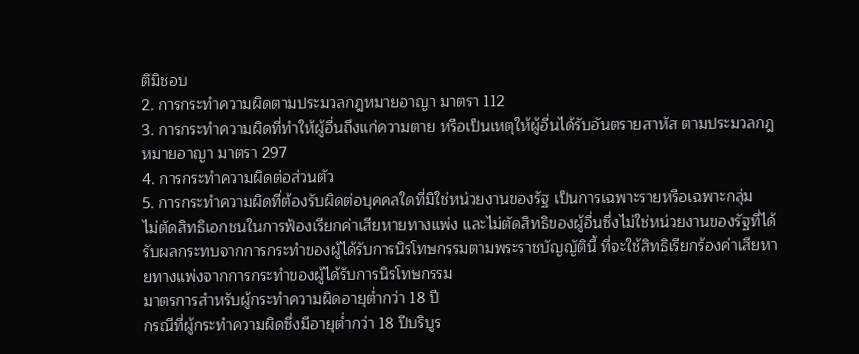ติมิชอบ
2. การกระทำความผิดตามประมวลกฎหมายอาญา มาตรา 112
3. การกระทำความผิดที่ทำให้ผู้อื่นถึงแก่ความตาย หรือเป็นเหตุให้ผู้อื่นได้รับอันตรายสาหัส ตามประมวลกฎหมายอาญา มาตรา 297
4. การกระทำความผิดต่อส่วนตัว
5. การกระทำความผิดที่ต้องรับผิดต่อบุคคลใดที่มิใช่หน่วยงานของรัฐ เป็นการเฉพาะรายหรือเฉพาะกลุ่ม
ไม่ตัดสิทธิเอกชนในการฟ้องเรียกค่าเสียหายทางแพ่ง และไม่ตัดสิทธิของผู้อื่นซึ่งไม่ใช่หน่วยงานของรัฐที่ได้รับผลกระทบจากการกระทำของผู้ได้รับการนิรโทษกรรมตามพระราชบัญญัตินี้ ที่จะใช้สิทธิเรียกร้องค่าเสียหายทางแพ่งจากการกระทำของผู้ได้รับการนิรโทษกรรม
มาตรการสำหรับผู้กระทำความผิดอายุต่ำกว่า 18 ปี
กรณีที่ผู้กระทำความผิดซึ่งมีอายุต่ำกว่า 18 ปีบริบูร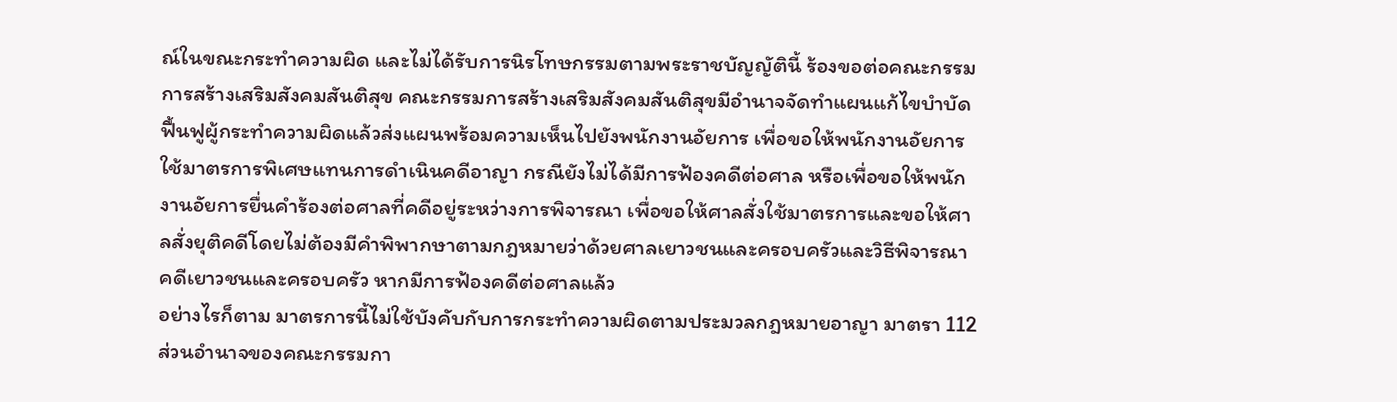ณ์ในขณะกระทำความผิด และไม่ได้รับการนิรโทษกรรมตามพระราชบัญญัตินี้ ร้องขอต่อคณะกรรมการสร้างเสริมสังคมสันติสุข คณะกรรมการสร้างเสริมสังคมสันติสุขมีอำนาจจัดทำแผนแก้ไขบำบัดฟื้นฟูผู้กระทำความผิดแล้วส่งแผนพร้อมความเห็นไปยังพนักงานอัยการ เพื่อขอให้พนักงานอัยการใช้มาตรการพิเศษแทนการดำเนินคดีอาญา กรณียังไม่ได้มีการฟ้องคดีต่อศาล หรือเพื่อขอให้พนักงานอัยการยื่นคำร้องต่อศาลที่คดีอยู่ระหว่างการพิจารณา เพื่อขอให้ศาลสั่งใช้มาตรการและขอให้ศาลสั่งยุติคดีโดยไม่ต้องมีคำพิพากษาตามกฎหมายว่าด้วยศาลเยาวชนและครอบครัวและวิธีพิจารณาคดีเยาวชนและครอบครัว หากมีการฟ้องคดีต่อศาลแล้ว
อย่างไรก็ตาม มาตรการนี้ไม่ใช้บังคับกับการกระทำความผิดตามประมวลกฎหมายอาญา มาตรา 112
ส่วนอำนาจของคณะกรรมกา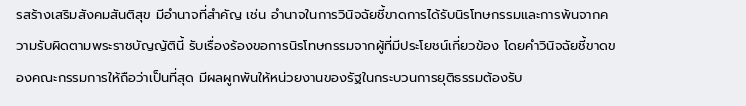รสร้างเสริมสังคมสันติสุข มีอำนาจที่สำคัญ เช่น อำนาจในการวินิจฉัยชี้ขาดการได้รับนิรโทษกรรมและการพ้นจากความรับผิดตามพระราชบัญญัตินี้ รับเรื่องร้องขอการนิรโทษกรรมจากผู้ที่มีประโยชน์เกี่ยวข้อง โดยคำวินิจฉัยชี้ขาดของคณะกรรมการให้ถือว่าเป็นที่สุด มีผลผูกพันให้หน่วยงานของรัฐในกระบวนการยุติธรรมต้องรับ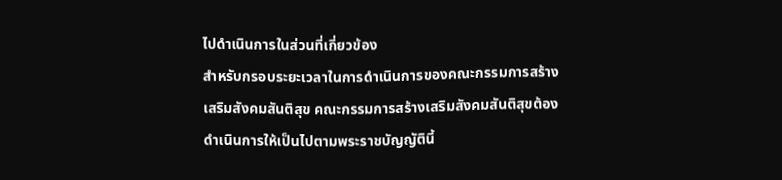ไปดำเนินการในส่วนที่เกี่ยวข้อง
สำหรับกรอบระยะเวลาในการดำเนินการของคณะกรรมการสร้างเสริมสังคมสันติสุข คณะกรรมการสร้างเสริมสังคมสันติสุขต้องดำเนินการให้เป็นไปตามพระราชบัญญัตินี้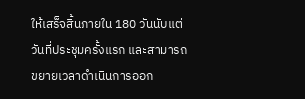ให้เสร็จสิ้นภายใน 180 วันนับแต่วันที่ประชุมครั้งแรก และสามารถขยายเวลาดำเนินการออก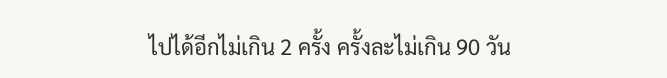ไปได้อีกไม่เกิน 2 ครั้ง ครั้งละไม่เกิน 90 วัน